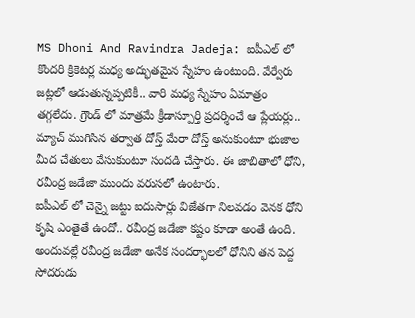MS Dhoni And Ravindra Jadeja: ఐపీఎల్ లో కొందరి క్రికెటర్ల మధ్య అద్భుతమైన స్నేహం ఉంటుంది. వేర్వేరు జట్లలో ఆడుతున్నప్పటికీ.. వారి మధ్య స్నేహం ఏమాత్రం తగ్గలేదు. గ్రౌండ్ లో మాత్రమే క్రీడాస్పూర్తి ప్రదర్శించే ఆ ప్లేయర్లు.. మ్యాచ్ ముగిసిన తర్వాత దోస్త్ మేరా దోస్త్ అనుకుంటూ భుజాల మీద చేతులు వేసుకుంటూ సందడి చేస్తారు. ఈ జాబితాలో ధోని, రవీంద్ర జడేజా ముందు వరుసలో ఉంటారు.
ఐపీఎల్ లో చెన్నై జట్టు ఐదుసార్లు విజేతగా నిలవడం వెనక ధోని కృషి ఎంతైతే ఉందో.. రవీంద్ర జడేజా కష్టం కూడా అంతే ఉంది. అందువల్లే రవీంద్ర జడేజా అనేక సందర్భాలలో ధోనిని తన పెద్ద సోదరుడు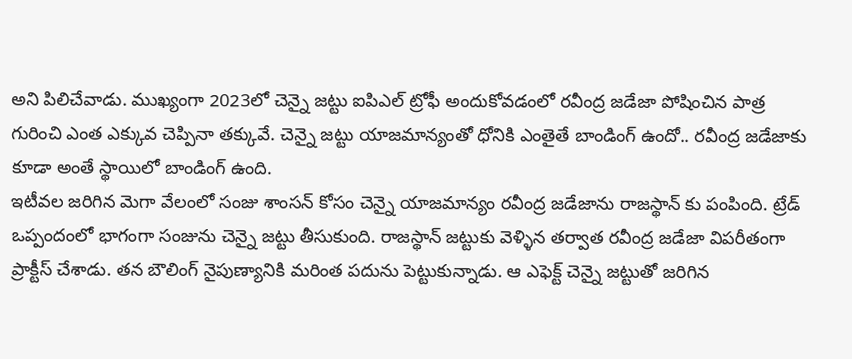అని పిలిచేవాడు. ముఖ్యంగా 2023లో చెన్నై జట్టు ఐపిఎల్ ట్రోఫీ అందుకోవడంలో రవీంద్ర జడేజా పోషించిన పాత్ర గురించి ఎంత ఎక్కువ చెప్పినా తక్కువే. చెన్నై జట్టు యాజమాన్యంతో ధోనికి ఎంతైతే బాండింగ్ ఉందో.. రవీంద్ర జడేజాకు కూడా అంతే స్థాయిలో బాండింగ్ ఉంది.
ఇటీవల జరిగిన మెగా వేలంలో సంజు శాంసన్ కోసం చెన్నై యాజమాన్యం రవీంద్ర జడేజాను రాజస్థాన్ కు పంపింది. ట్రేడ్ ఒప్పందంలో భాగంగా సంజును చెన్నై జట్టు తీసుకుంది. రాజస్థాన్ జట్టుకు వెళ్ళిన తర్వాత రవీంద్ర జడేజా విపరీతంగా ప్రాక్టీస్ చేశాడు. తన బౌలింగ్ నైపుణ్యానికి మరింత పదును పెట్టుకున్నాడు. ఆ ఎఫెక్ట్ చెన్నై జట్టుతో జరిగిన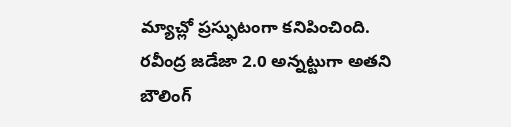మ్యాచ్లో ప్రస్ఫుటంగా కనిపించింది.
రవీంద్ర జడేజా 2.0 అన్నట్టుగా అతని బౌలింగ్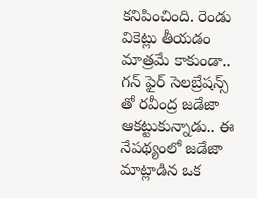కనిపించింది. రెండు వికెట్లు తీయడం మాత్రమే కాకుండా.. గన్ ఫైర్ సెలబ్రేషన్స్ తో రవీంద్ర జడేజా ఆకట్టుకున్నాడు.. ఈ నేపథ్యంలో జడేజా మాట్లాడిన ఒక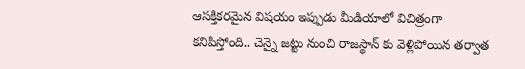ఆసక్తికరమైన విషయం ఇప్పుడు మీడియాలో విచిత్రంగా కనిపిస్తోంది.. చెన్నై జట్టు నుంచి రాజస్థాన్ కు వెళ్లిపోయిన తర్వాత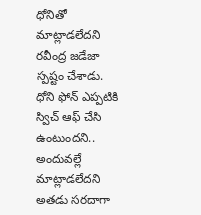ధోనితో మాట్లాడలేదని రవీంద్ర జడేజా స్పష్టం చేశాడు. ధోని ఫోన్ ఎప్పటికి స్విచ్ ఆఫ్ చేసి ఉంటుందని.. అందువల్లే మాట్లాడలేదని అతడు సరదాగా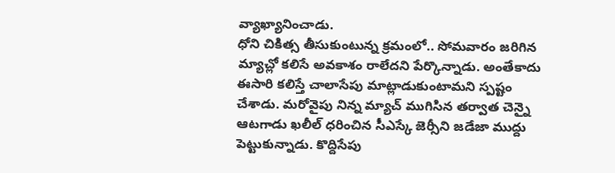వ్యాఖ్యానించాడు.
ధోని చికిత్స తీసుకుంటున్న క్రమంలో.. సోమవారం జరిగిన మ్యాచ్లో కలిసే అవకాశం రాలేదని పేర్కొన్నాడు. అంతేకాదు ఈసారి కలిస్తే చాలాసేపు మాట్లాడుకుంటామని స్పష్టం చేశాడు. మరోవైపు నిన్న మ్యాచ్ ముగిసిన తర్వాత చెన్నై ఆటగాడు ఖలీల్ ధరించిన సీఎస్కే జెర్సీని జడేజా ముద్దు పెట్టుకున్నాడు. కొద్దిసేపు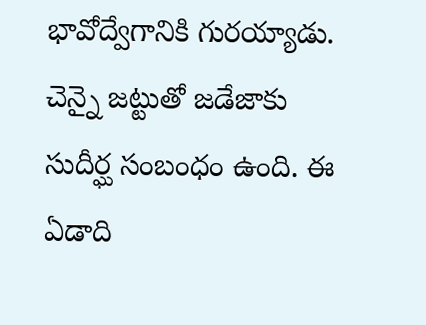భావోద్వేగానికి గురయ్యాడు. చెన్నై జట్టుతో జడేజాకు సుదీర్ఘ సంబంధం ఉంది. ఈ ఏడాది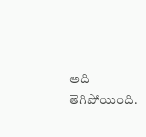అది తెగిపోయింది.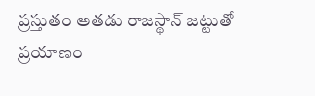ప్రస్తుతం అతడు రాజస్థాన్ జట్టుతో ప్రయాణం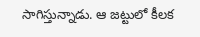సాగిస్తున్నాడు. ఆ జట్టులో కీలక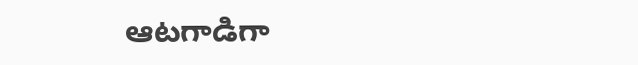ఆటగాడిగా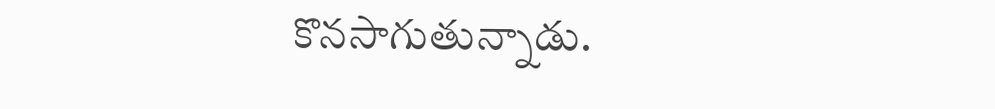కొనసాగుతున్నాడు.